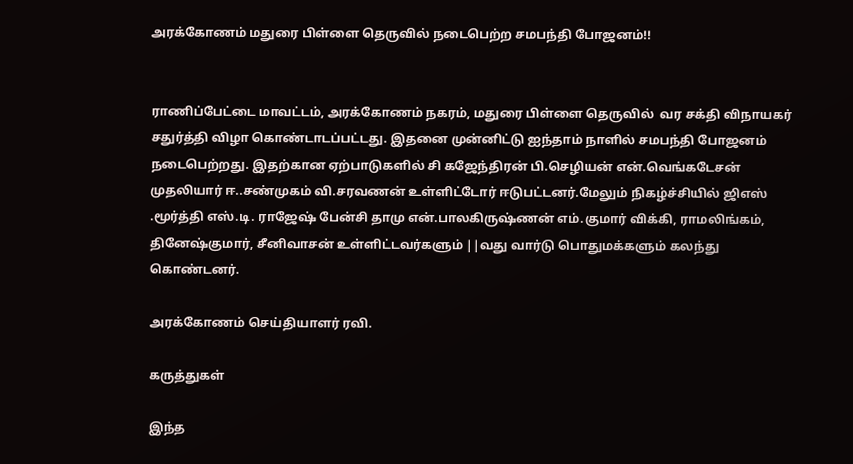அரக்கோணம் மதுரை பிள்ளை தெருவில் நடைபெற்ற சமபந்தி போஜனம்!!


ராணிப்பேட்டை மாவட்டம், அரக்கோணம் நகரம், மதுரை பிள்ளை தெருவில்  வர சக்தி விநாயகர்  சதுர்த்தி விழா கொண்டாடப்பட்டது. இதனை முன்னிட்டு ஐந்தாம் நாளில் சமபந்தி போஜனம் நடைபெற்றது. இதற்கான ஏற்பாடுகளில் சி கஜேந்திரன் பி.செழியன் என்.வெங்கடேசன் முதலியார் ஈ..சண்முகம் வி.சரவணன் உள்ளிட்டோர் ஈடுபட்டனர்.மேலும் நிகழ்ச்சியில் ஜிஎஸ் .மூர்த்தி எஸ்.டி. ராஜேஷ் பேன்சி தாமு என்.பாலகிருஷ்ணன் எம்.குமார் விக்கி, ராமலிங்கம், தினேஷ்குமார், சீனிவாசன் உள்ளிட்டவர்களும் ||வது வார்டு பொதுமக்களும் கலந்து கொண்டனர்.

அரக்கோணம் செய்தியாளர் ரவி.

கருத்துகள்

இந்த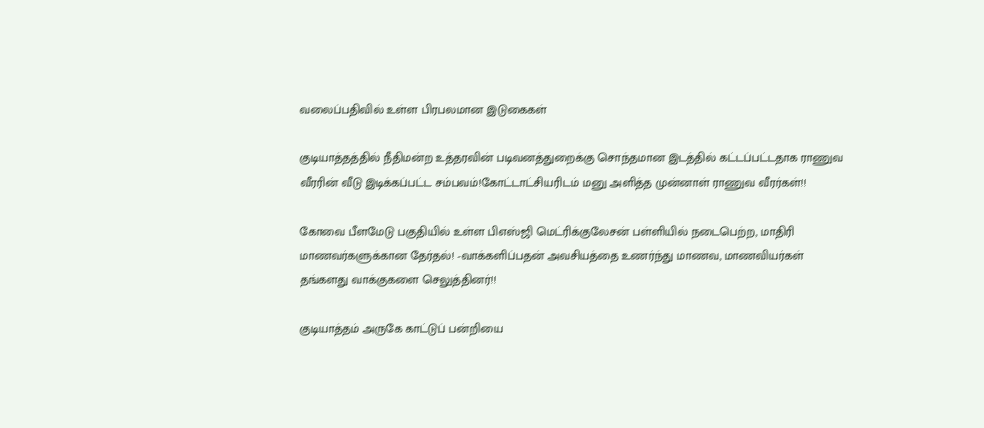வலைப்பதிவில் உள்ள பிரபலமான இடுகைகள்

குடியாத்தத்தில் நீதிமன்ற உத்தரவின் படிவனத்துறைக்கு சொந்தமான இடத்தில் கட்டப்பட்டதாக ராணுவ வீரரின் வீடு இடிக்கப்பட்ட சம்பவம்!கோட்டாட்சியரிடம் மனு அளித்த முன்னாள் ராணுவ வீரர்கள்!!

கோவை பீளமேடு பகுதியில் உள்ள பிஎஸ்ஜி மெட்ரிக்குலேசன் பள்ளியில் நடைபெற்ற, மாதிரி மாணவர்களுக்கான தேர்தல்! -வாக்களிப்பதன் அவசியத்தை உணர்ந்து மாணவ, மாணவியர்கள் தங்களது வாக்குகளை செலுத்தினர்!!

குடியாத்தம் அருகே காட்டுப் பன்றியை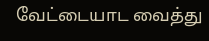வேட்டையாட வைத்து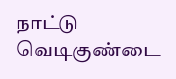நாட்டு வெடிகுண்டை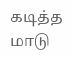கடித்த மாடு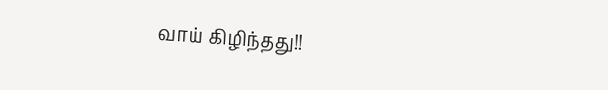வாய் கிழிந்தது!!